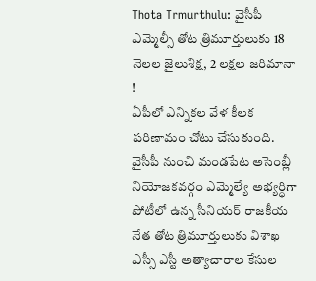Thota Trmurthulu: వైసీపీ ఎమ్మెల్సీ తోట త్రిమూర్తులుకు 18 నెలల జైలుశిక్ష, 2 లక్షల జరిమానా !
ఏపీలో ఎన్నికల వేళ కీలక పరిణామం చోటు చేసుకుంది. వైసీపీ నుంచి మండపేట అసెంబ్లీ నియోజకవర్గం ఎమ్మెల్యే అభ్యర్ధిగా పోటీలో ఉన్న సీనియర్ రాజకీయ నేత తోట త్రిమూర్తులుకు విశాఖ ఎస్సీ ఎస్టీ అత్యాచారాల కేసుల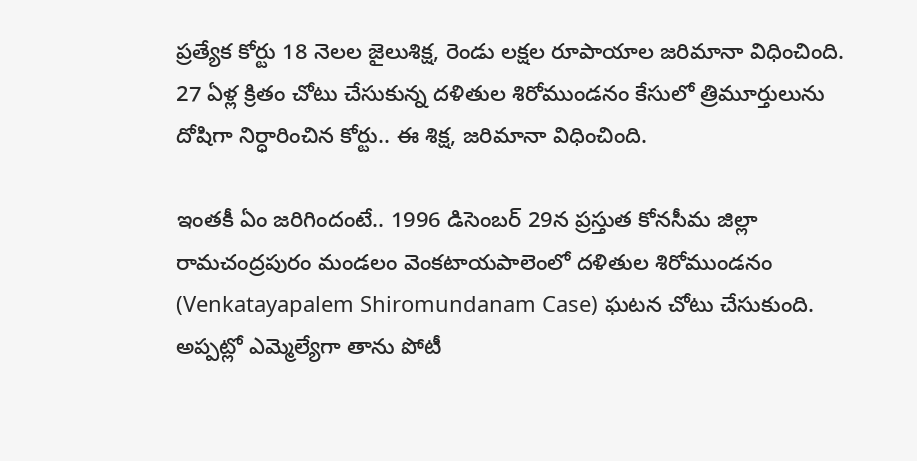ప్రత్యేక కోర్టు 18 నెలల జైలుశిక్ష, రెండు లక్షల రూపాయాల జరిమానా విధించింది. 27 ఏళ్ల క్రితం చోటు చేసుకున్న దళితుల శిరోముండనం కేసులో త్రిమూర్తులును దోషిగా నిర్ధారించిన కోర్టు.. ఈ శిక్ష, జరిమానా విధించింది.

ఇంతకీ ఏం జరిగిందంటే.. 1996 డిసెంబర్ 29న ప్రస్తుత కోనసీమ జిల్లా రామచంద్రపురం మండలం వెంకటాయపాలెంలో దళితుల శిరోముండనం (Venkatayapalem Shiromundanam Case) ఘటన చోటు చేసుకుంది. అప్పట్లో ఎమ్మెల్యేగా తాను పోటీ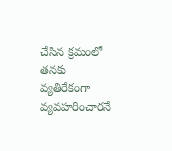చేసిన క్రమంలో తనకు వ్యతిరేకంగా వ్యవహరించారనే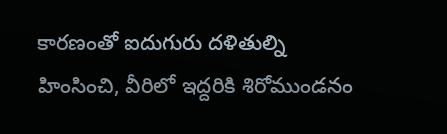కారణంతో ఐదుగురు దళితుల్ని హింసించి, వీరిలో ఇద్దరికి శిరోముండనం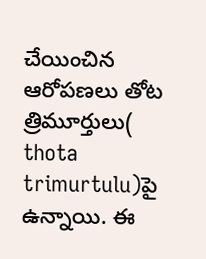చేయించిన ఆరోపణలు తోట త్రిమూర్తులు( thota trimurtulu)పై ఉన్నాయి. ఈ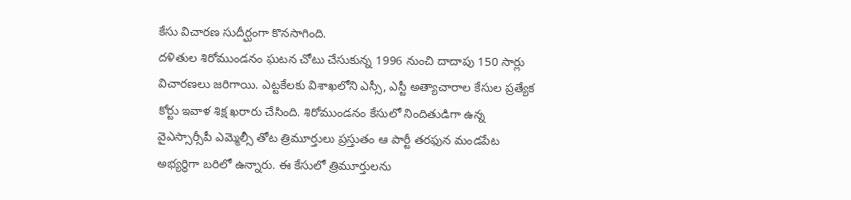కేసు విచారణ సుదీర్ఘంగా కొనసాగింది.
దళితుల శిరోముండనం ఘటన చోటు చేసుకున్న 1996 నుంచి దాదాపు 150 సార్లు విచారణలు జరిగాయి. ఎట్టకేలకు విశాఖలోని ఎస్సీ, ఎస్టీ అత్యాచారాల కేసుల ప్రత్యేక కోర్టు ఇవాళ శిక్ష ఖరారు చేసింది. శిరోముండనం కేసులో నిందితుడిగా ఉన్న వైఎస్సార్సీపీ ఎమ్మెల్సీ తోట త్రిమూర్తులు ప్రస్తుతం ఆ పార్టీ తరఫున మండపేట అభ్యర్థిగా బరిలో ఉన్నారు. ఈ కేసులో త్రిమూర్తులను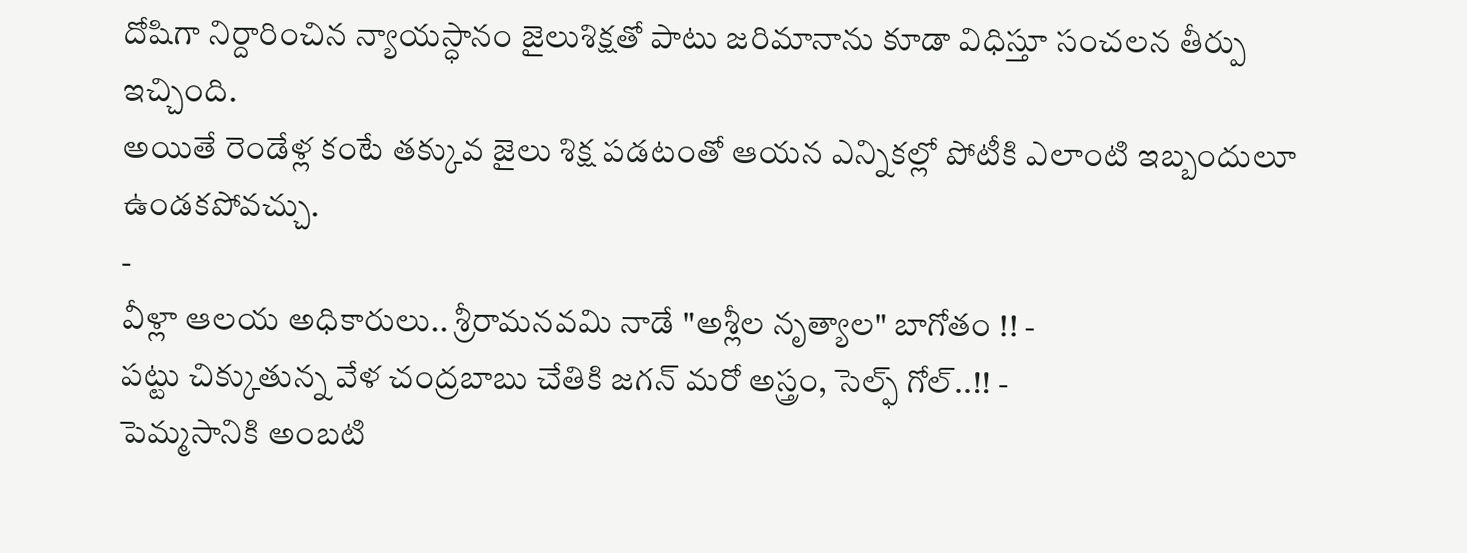దోషిగా నిర్దారించిన న్యాయస్ధానం జైలుశిక్షతో పాటు జరిమానాను కూడా విధిస్తూ సంచలన తీర్పు ఇచ్చింది.
అయితే రెండేళ్ల కంటే తక్కువ జైలు శిక్ష పడటంతో ఆయన ఎన్నికల్లో పోటీకి ఎలాంటి ఇబ్బందులూ ఉండకపోవచ్చు.
-
వీళ్లా ఆలయ అధికారులు.. శ్రీరామనవమి నాడే "అశ్లీల నృత్యాల" బాగోతం !! -
పట్టు చిక్కుతున్న వేళ చంద్రబాబు చేతికి జగన్ మరో అస్త్రం, సెల్ఫ్ గోల్..!! -
పెమ్మసానికి అంబటి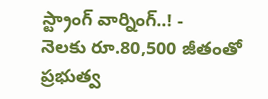స్ట్రాంగ్ వార్నింగ్..! -
నెలకు రూ.80,500 జీతంతో ప్రభుత్వ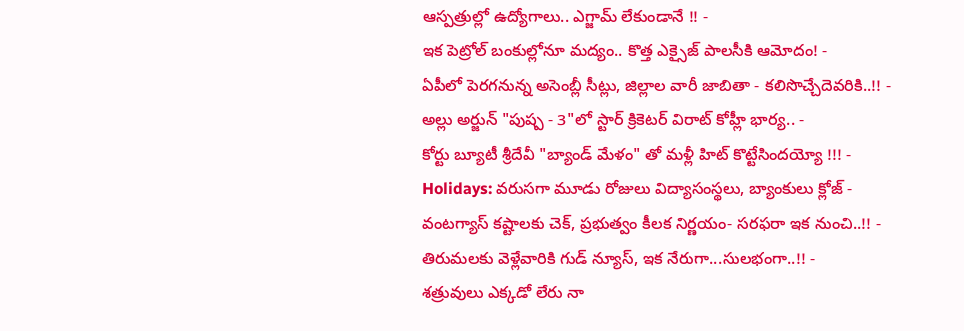ఆస్పత్రుల్లో ఉద్యోగాలు.. ఎగ్జామ్ లేకుండానే !! -
ఇక పెట్రోల్ బంకుల్లోనూ మద్యం.. కొత్త ఎక్సైజ్ పాలసీకి ఆమోదం! -
ఏపీలో పెరగనున్న అసెంబ్లీ సీట్లు, జిల్లాల వారీ జాబితా - కలిసొచ్చేదెవరికి..!! -
అల్లు అర్జున్ "పుష్ప - 3"లో స్టార్ క్రికెటర్ విరాట్ కోహ్లీ భార్య.. -
కోర్టు బ్యూటీ శ్రీదేవీ "బ్యాండ్ మేళం" తో మళ్లీ హిట్ కొట్టేసిందయ్యో !!! -
Holidays: వరుసగా మూడు రోజులు విద్యాసంస్థలు, బ్యాంకులు క్లోజ్ -
వంటగ్యాస్ కష్టాలకు చెక్, ప్రభుత్వం కీలక నిర్ణయం- సరఫరా ఇక నుంచి..!! -
తిరుమలకు వెళ్లేవారికి గుడ్ న్యూస్, ఇక నేరుగా...సులభంగా..!! -
శత్రువులు ఎక్కడో లేరు నా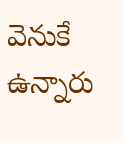వెనుకే ఉన్నారు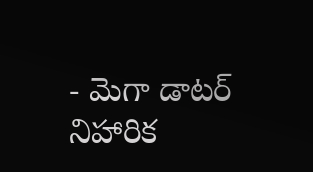- మెగా డాటర్ నిహారిక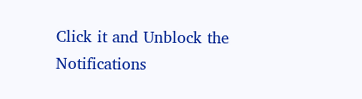Click it and Unblock the Notifications